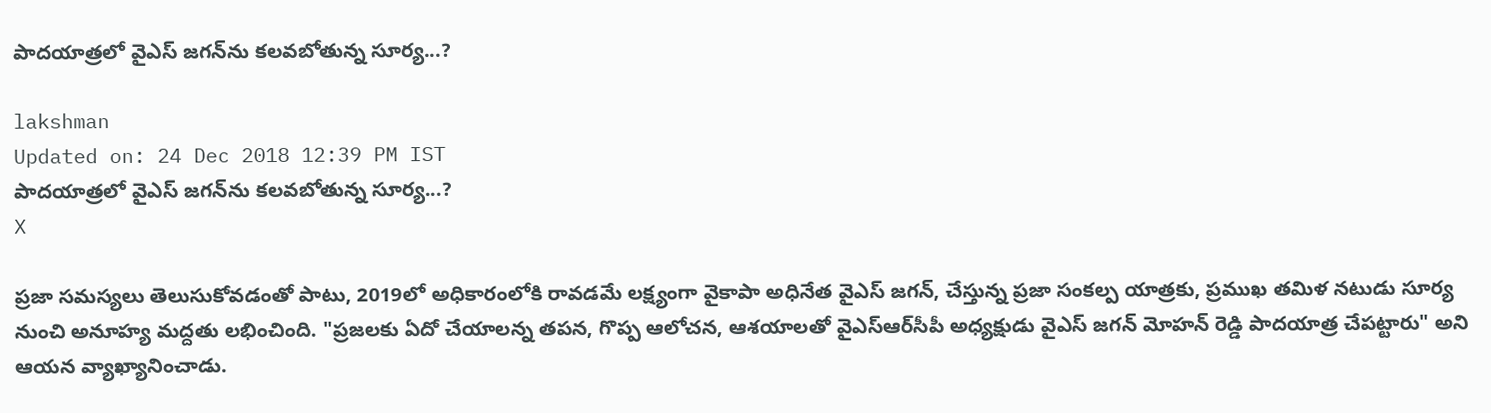పాదయాత్రలో వైఎస్ జగన్‌ను కలవబోతున్న సూర్య...?

lakshman
Updated on: 24 Dec 2018 12:39 PM IST
పాదయాత్రలో వైఎస్ జగన్‌ను కలవబోతున్న సూర్య...?
X

ప్రజా సమస్యలు తెలుసుకోవడంతో పాటు, 2019లో అధికారంలోకి రావడమే లక్ష్యంగా వైకాపా అధినేత వైఎస్ జగన్, చేస్తున్న ప్రజా సంకల్ప యాత్రకు, ప్రముఖ తమిళ నటుడు సూర్య నుంచి అనూహ్య మద్దతు లభించింది. "ప్రజలకు ఏదో చేయాలన్న తపన, గొప్ప ఆలోచన, ఆశయాలతో వైఎస్‌ఆర్‌సీపీ అధ్యక్షుడు వైఎస్‌ జగన్‌ మోహన్‌ రెడ్డి పాదయాత్ర చేపట్టారు" అని ఆయన వ్యాఖ్యానించాడు.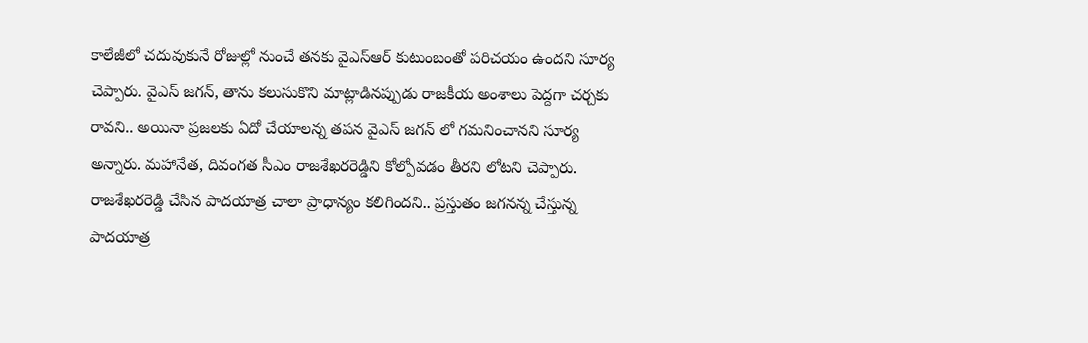కాలేజీలో చదువుకునే రోజుల్లో నుంచే తనకు వైఎస్‌ఆర్‌ కుటుంబంతో పరిచయం ఉందని సూర్య చెప్పారు. వైఎస్‌ జగన్‌, తాను కలుసుకొని మాట్లాడినప్పుడు రాజకీయ అంశాలు పెద్దగా చర్చకు రావని.. అయినా ప్రజలకు ఏదో చేయాలన్న తపన వైఎస్‌ జగన్‌ లో గమనించానని సూర్య అన్నారు. మహానేత, దివంగత సీఎం రాజశేఖరరెడ్డిని కోల్పోవడం తీరని లోటని చెప్పారు. రాజశేఖరరెడ్డి చేసిన పాదయాత్ర చాలా ప్రాధాన్యం కలిగిందని.. ప్రస్తుతం జగనన్న చేస్తున్న పాదయాత్ర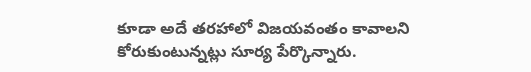కూడా అదే తరహాలో విజయవంతం కావాలని కోరుకుంటున్నట్లు సూర్య పేర్కొన్నారు.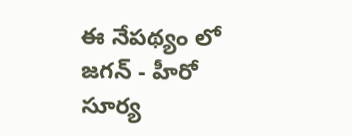ఈ నేప‌థ్యం లో జ‌గ‌న్ - హీరో సూర్య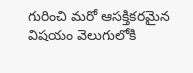గురించి మ‌రో ఆస‌క్తిక‌ర‌మైన విష‌యం వెలుగులోకి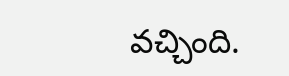వ‌చ్చింది.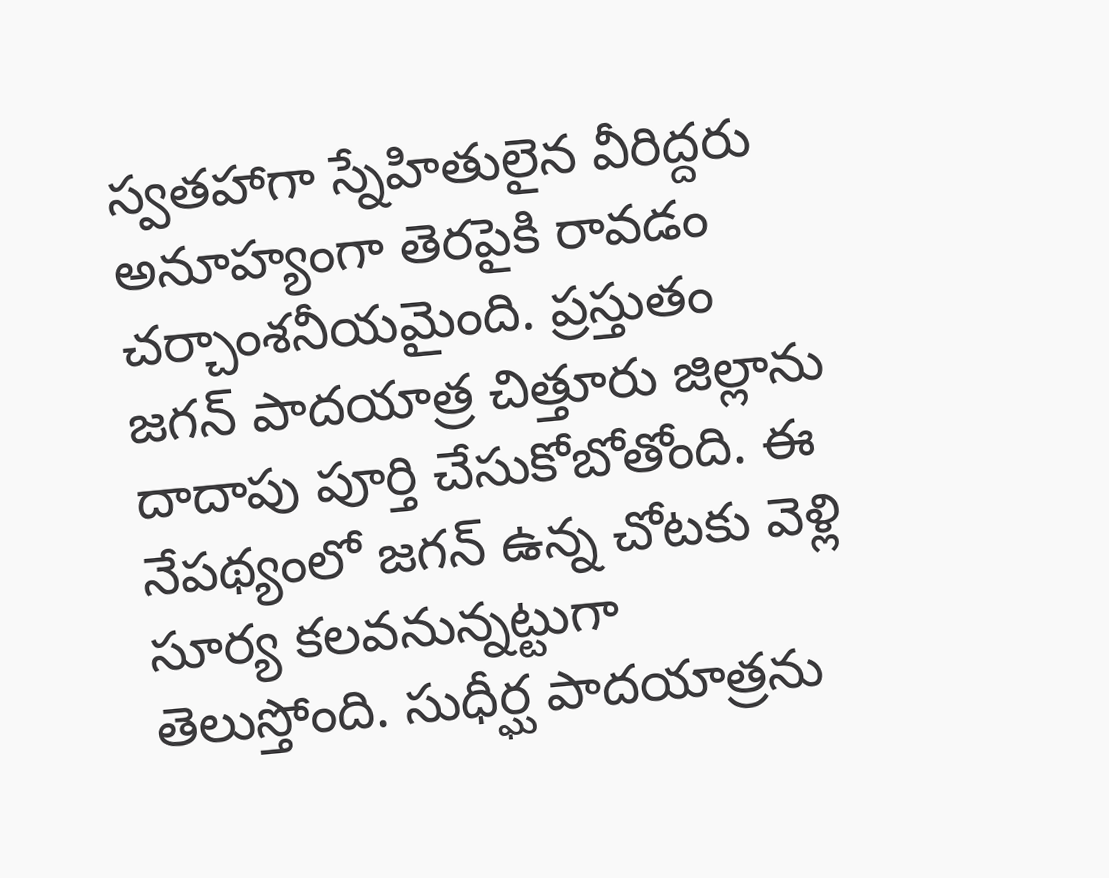స్వ‌త‌హాగా స్నేహితులైన వీరిద్ద‌రు అనూహ్యంగా తెర‌పైకి రావ‌డం చ‌ర్చాంశ‌నీయ‌మైంది. ప్రస్తుతం జగన్ పాదయాత్ర చిత్తూరు జిల్లాను దాదాపు పూర్తి చేసుకోబోతోంది. ఈ నేపథ్యంలో జగన్ ఉన్న చోటకు వెళ్లి సూర్య కలవనున్నట్టుగా తెలుస్తోంది. సుధీర్ఘ పాదయాత్రను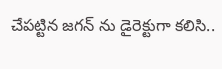చేపట్టిన జగన్ ను డైరెక్టుగా కలిసి..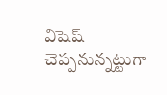విషెష్ చెప్పనున్నట్టుగా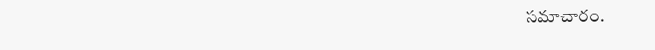సమాచారం.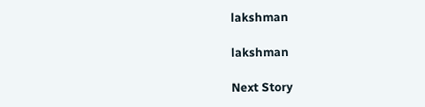lakshman

lakshman

Next Story